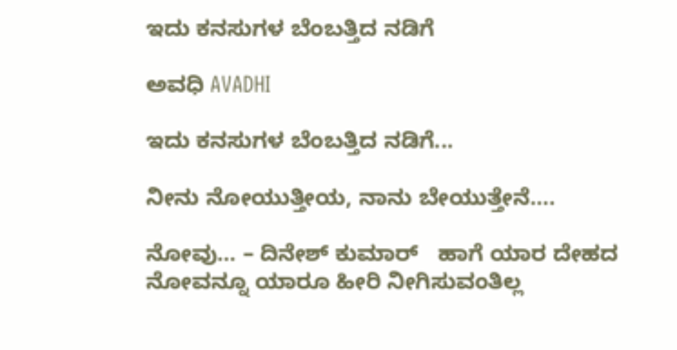ಇದು ಕನಸುಗಳ ಬೆಂಬತ್ತಿದ ನಡಿಗೆ‍

ಅವಧಿ AVADHI

ಇದು ಕನಸುಗಳ ಬೆಂಬತ್ತಿದ ನಡಿಗೆ...

ನೀನು ನೋಯುತ್ತೀಯ, ನಾನು ಬೇಯುತ್ತೇನೆ….

ನೋವು… – ದಿನೇಶ್ ಕುಮಾರ್   ಹಾಗೆ ಯಾರ ದೇಹದ ನೋವನ್ನೂ ಯಾರೂ ಹೀರಿ ನೀಗಿಸುವಂತಿಲ್ಲ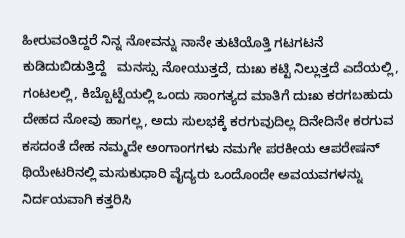ಹೀರುವಂತಿದ್ದರೆ ನಿನ್ನ ನೋವನ್ನು ನಾನೇ ತುಟಿಯೊತ್ತಿ ಗಟಗಟನೆ ಕುಡಿದುಬಿಡುತ್ತಿದ್ದೆ   ಮನಸ್ಸು ನೋಯುತ್ತದೆ, ದುಃಖ ಕಟ್ಟಿ ನಿಲ್ಲುತ್ತದೆ ಎದೆಯಲ್ಲಿ, ಗಂಟಲಲ್ಲಿ, ಕಿಬ್ಬೊಟ್ಟೆಯಲ್ಲಿ ಒಂದು ಸಾಂಗತ್ಯದ ಮಾತಿಗೆ ದುಃಖ ಕರಗಬಹುದು ದೇಹದ ನೋವು ಹಾಗಲ್ಲ, ಅದು ಸುಲಭಕ್ಕೆ ಕರಗುವುದಿಲ್ಲ ದಿನೇದಿನೇ ಕರಗುವ ಕಸದಂತೆ ದೇಹ ನಮ್ಮದೇ ಅಂಗಾಂಗಗಳು ನಮಗೇ ಪರಕೀಯ ಆಪರೇಷನ್ ಥಿಯೇಟರಿನಲ್ಲಿ ಮಸುಕುಧಾರಿ ವೈದ್ಯರು ಒಂದೊಂದೇ ಅವಯವಗಳನ್ನು ನಿರ್ದಯವಾಗಿ ಕತ್ತರಿಸಿ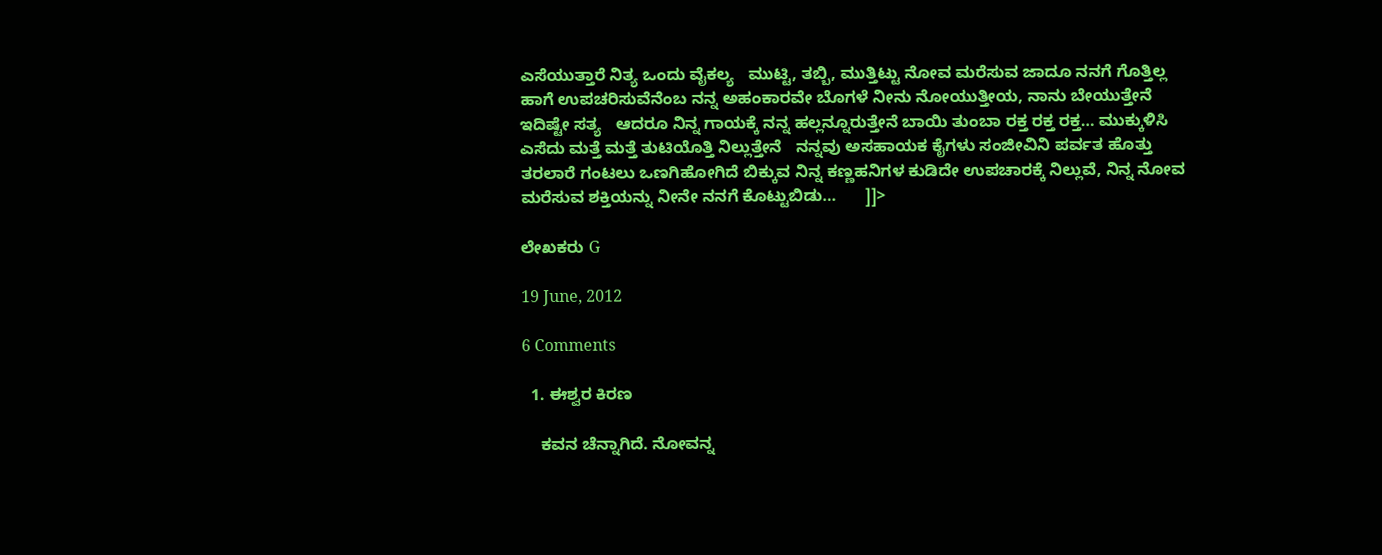ಎಸೆಯುತ್ತಾರೆ ನಿತ್ಯ ಒಂದು ವೈಕಲ್ಯ   ಮುಟ್ಟಿ, ತಬ್ಬಿ, ಮುತ್ತಿಟ್ಟು ನೋವ ಮರೆಸುವ ಜಾದೂ ನನಗೆ ಗೊತ್ತಿಲ್ಲ ಹಾಗೆ ಉಪಚರಿಸುವೆನೆಂಬ ನನ್ನ ಅಹಂಕಾರವೇ ಬೊಗಳೆ ನೀನು ನೋಯುತ್ತೀಯ, ನಾನು ಬೇಯುತ್ತೇನೆ ಇದಿಷ್ಟೇ ಸತ್ಯ   ಆದರೂ ನಿನ್ನ ಗಾಯಕ್ಕೆ ನನ್ನ ಹಲ್ಲನ್ನೂರುತ್ತೇನೆ ಬಾಯಿ ತುಂಬಾ ರಕ್ತ ರಕ್ತ ರಕ್ತ… ಮುಕ್ಕುಳಿಸಿ ಎಸೆದು ಮತ್ತೆ ಮತ್ತೆ ತುಟಿಯೊತ್ತಿ ನಿಲ್ಲುತ್ತೇನೆ   ನನ್ನವು ಅಸಹಾಯಕ ಕೈಗಳು ಸಂಜೀವಿನಿ ಪರ್ವತ ಹೊತ್ತು ತರಲಾರೆ ಗಂಟಲು ಒಣಗಿಹೋಗಿದೆ ಬಿಕ್ಕುವ ನಿನ್ನ ಕಣ್ಣಹನಿಗಳ ಕುಡಿದೇ ಉಪಚಾರಕ್ಕೆ ನಿಲ್ಲುವೆ, ನಿನ್ನ ನೋವ ಮರೆಸುವ ಶಕ್ತಿಯನ್ನು ನೀನೇ ನನಗೆ ಕೊಟ್ಟುಬಿಡು…      ]]>

ಲೇಖಕರು G

19 June, 2012

6 Comments

  1. ಈಶ್ವರ ಕಿರಣ

    ಕವನ ಚೆನ್ನಾಗಿದೆ. ನೋವನ್ನ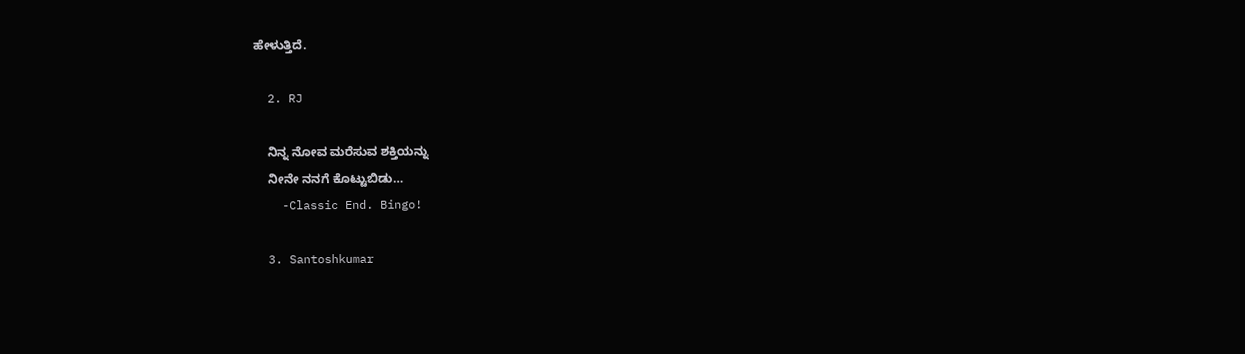ಹೇಳುತ್ತಿದೆ.

  2. RJ

    ನಿನ್ನ ನೋವ ಮರೆಸುವ ಶಕ್ತಿಯನ್ನು
    ನೀನೇ ನನಗೆ ಕೊಟ್ಟುಬಿಡು…
    -Classic End. Bingo!

  3. Santoshkumar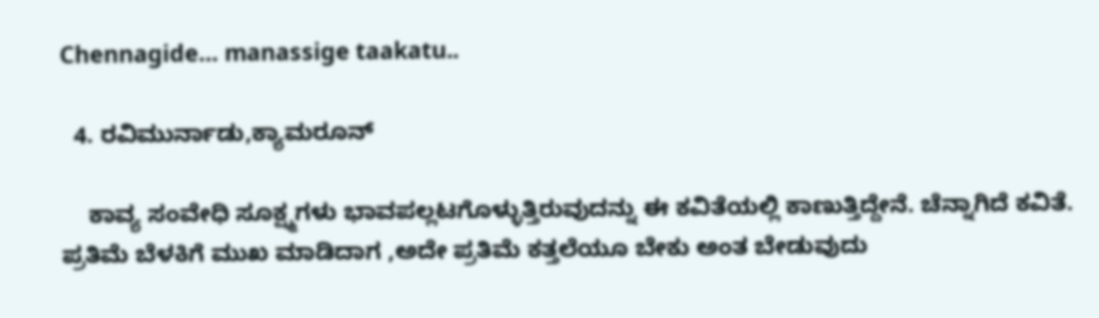Chennagide… manassige taakatu..

  4. ರವಿಮುರ್ನಾಡು,ಕ್ಯಾಮರೂನ್

    ಕಾವ್ಯ ಸಂವೇಧಿ ಸೂಕ್ಷ್ಮಗಳು ಭಾವಪಲ್ಲಟಗೊಳ್ಳುತ್ತಿರುವುದನ್ನು ಈ ಕವಿತೆಯಲ್ಲಿ ಕಾಣುತ್ತಿದ್ದೇನೆ. ಚೆನ್ನಾಗಿದೆ ಕವಿತೆ. ಪ್ರತಿಮೆ ಬೆಳಕಿಗೆ ಮುಖ ಮಾಡಿದಾಗ ,ಅದೇ ಪ್ರತಿಮೆ ಕತ್ತಲೆಯೂ ಬೇಕು ಅಂತ ಬೇಡುವುದು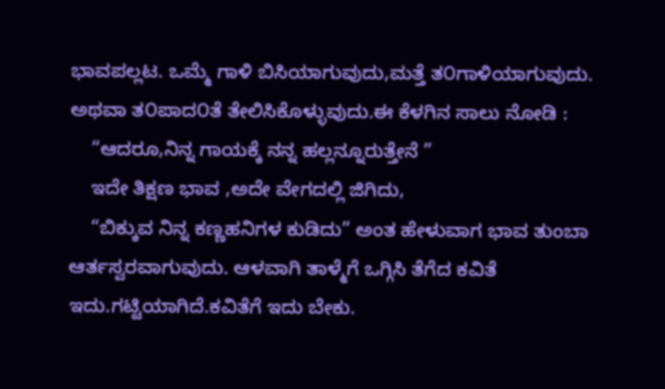ಭಾವಪಲ್ಲಟ. ಒಮ್ಮೆ ಗಾಳಿ ಬಿಸಿಯಾಗುವುದು,ಮತ್ತೆ ತ೦ಗಾಳಿಯಾಗುವುದು. ಅಥವಾ ತ೦ಪಾದ೦ತೆ ತೇಲಿಸಿಕೊಳ್ಳುವುದು.ಈ ಕೆಳಗಿನ ಸಾಲು ನೋಡಿ :
    “ಆದರೂ,ನಿನ್ನ ಗಾಯಕ್ಕೆ ನನ್ನ ಹಲ್ಲನ್ನೂರುತ್ತೇನೆ ”
    ಇದೇ ತಿಕ್ಷಣ ಭಾವ ,ಅದೇ ವೇಗದಲ್ಲಿ ಜಿಗಿದು,
    “ಬಿಕ್ಕುವ ನಿನ್ನ ಕಣ್ಣಹನಿಗಳ ಕುಡಿದು” ಅಂತ ಹೇಳುವಾಗ ಭಾವ ತುಂಬಾ ಆರ್ತಸ್ವರವಾಗುವುದು. ಆಳವಾಗಿ ತಾಳ್ಮೆಗೆ ಒಗ್ಗಿಸಿ ತೆಗೆದ ಕವಿತೆ ಇದು.ಗಟ್ಟಿಯಾಗಿದೆ.ಕವಿತೆಗೆ ಇದು ಬೇಕು.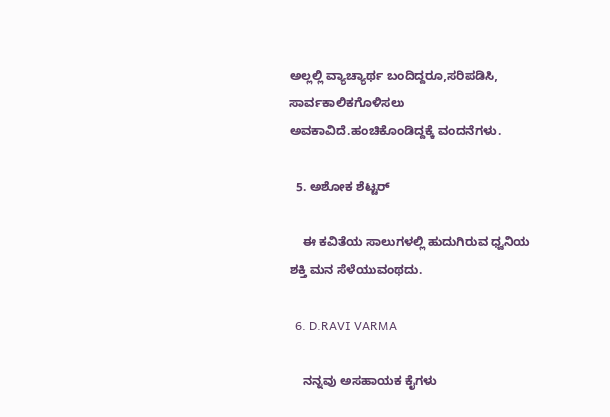ಅಲ್ಲಲ್ಲಿ ವ್ಯಾಚ್ಯಾರ್ಥ ಬಂದಿದ್ದರೂ,ಸರಿಪಡಿಸಿ, ಸಾರ್ವಕಾಲಿಕಗೊಳಿಸಲು ಅವಕಾವಿದೆ.ಹಂಚಿಕೊಂಡಿದ್ದಕ್ಕೆ ವಂದನೆಗಳು.

  5. ಅಶೋಕ ಶೆಟ್ಟರ್

    ಈ ಕವಿತೆಯ ಸಾಲುಗಳಲ್ಲಿ ಹುದುಗಿರುವ ಧ್ವನಿಯ ಶಕ್ತಿ ಮನ ಸೆಳೆಯುವಂಥದು.

  6. D.RAVI VARMA

    ನನ್ನವು ಅಸಹಾಯಕ ಕೈಗಳು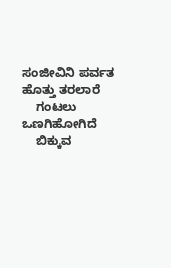ಸಂಜೀವಿನಿ ಪರ್ವತ ಹೊತ್ತು ತರಲಾರೆ
    ಗಂಟಲು ಒಣಗಿಹೋಗಿದೆ
    ಬಿಕ್ಕುವ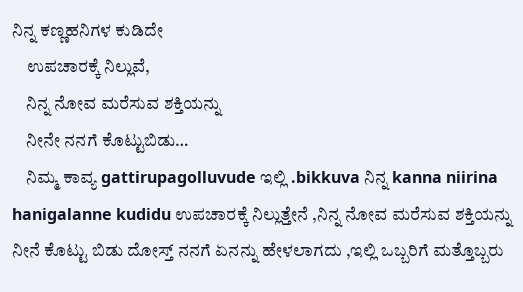ನಿನ್ನ ಕಣ್ಣಹನಿಗಳ ಕುಡಿದೇ
    ಉಪಚಾರಕ್ಕೆ ನಿಲ್ಲುವೆ,
    ನಿನ್ನ ನೋವ ಮರೆಸುವ ಶಕ್ತಿಯನ್ನು
    ನೀನೇ ನನಗೆ ಕೊಟ್ಟುಬಿಡು…
    ನಿಮ್ಮ ಕಾವ್ಯ gattirupagolluvude ಇಲ್ಲಿ .bikkuva ನಿನ್ನ kanna niirina hanigalanne kudidu ಉಪಚಾರಕ್ಕೆ ನಿಲ್ಲುತ್ತೇನೆ ,ನಿನ್ನ ನೋವ ಮರೆಸುವ ಶಕ್ತಿಯನ್ನು ನೀನೆ ಕೊಟ್ಟು ಬಿಡು ದೋಸ್ತ್ ನನಗೆ ಏನನ್ನು ಹೇಳಲಾಗದು ,ಇಲ್ಲಿ ಒಬ್ಬರಿಗೆ ಮತ್ತೊಬ್ಬರು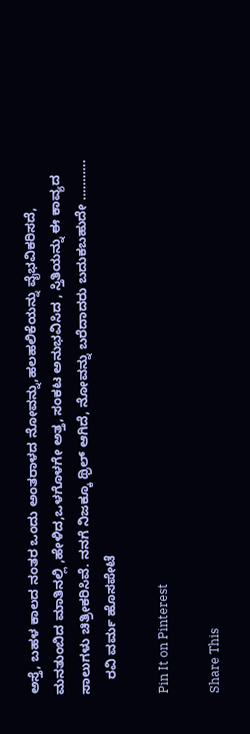ಅಸ್ತೆ, ಬಹಳ ಕಾಲದ ನಂತರ ಒಂದು ಅಂತರಾಳದ ನೋವನ್ನು,ಹಲಹಲಿಕೆಯನ್ನು ವೈಭವಿಕರಿಸದೆ, ಮನತುಂಬಿದ ಮಾತಿನಲ್ಲಿ ,ಹೇಳಿದ,ಒಳಗೊಳಗೇ ಅತ್ತ, ಸಂಕಟ ಅನುಭವಿಸಿದ , ಸ್ತಿತಿಯನ್ನು ಈ ಕಾವ್ಯದ ಸಾಲುಗಳು ಚಿತ್ರೀಕರಿಸಿವೆ. ನನಗೆ ನಿಜಕ್ಕೂ ಥ್ರಿಲ್ ಆಗಿದೆ, ನೋವನ್ನು ಬರೆದಾದರು ಬದುಕಬಹುದೇ ………..
    ರವಿ ವರ್ಮ ಹೊಸಪೇಟೆ

Pin It on Pinterest

Share This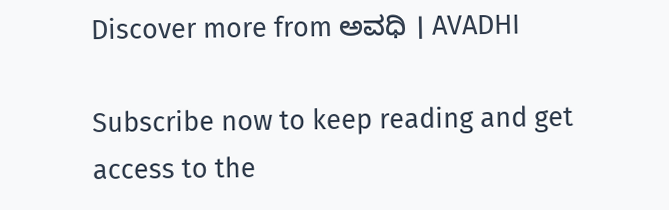Discover more from ಅವಧಿ । AVADHI

Subscribe now to keep reading and get access to the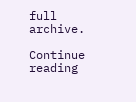full archive.

Continue reading